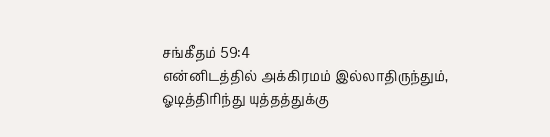சங்கீதம் 59:4
என்னிடத்தில் அக்கிரமம் இல்லாதிருந்தும், ஓடித்திரிந்து யுத்தத்துக்கு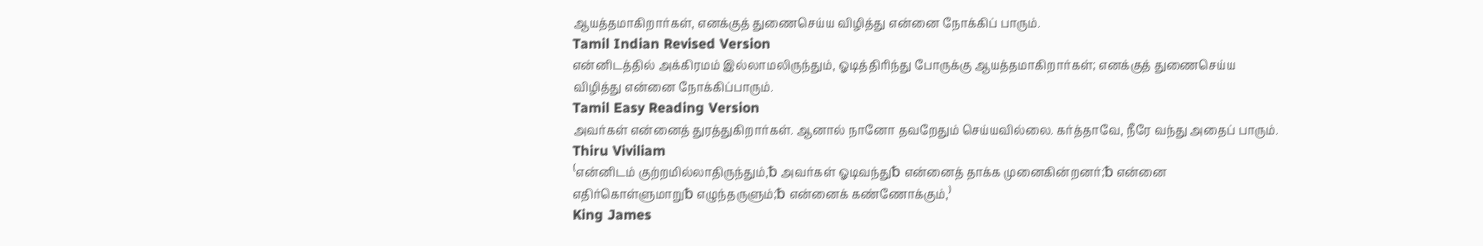ஆயத்தமாகிறார்கள், எனக்குத் துணைசெய்ய விழித்து என்னை நோக்கிப் பாரும்.
Tamil Indian Revised Version
என்னிடத்தில் அக்கிரமம் இல்லாமலிருந்தும், ஓடித்திரிந்து போருக்கு ஆயத்தமாகிறார்கள்; எனக்குத் துணைசெய்ய விழித்து என்னை நோக்கிப்பாரும்.
Tamil Easy Reading Version
அவர்கள் என்னைத் துரத்துகிறார்கள். ஆனால் நானோ தவறேதும் செய்யவில்லை. கர்த்தாவே, நீரே வந்து அதைப் பாரும்.
Thiru Viviliam
⁽என்னிடம் குற்றமில்லாதிருந்தும்,␢ அவர்கள் ஓடிவந்து␢ என்னைத் தாக்க முனைகின்றனர்;␢ என்னை எதிர்கொள்ளுமாறு␢ எழுந்தருளும்;␢ என்னைக் கண்ணோக்கும்,⁾
King James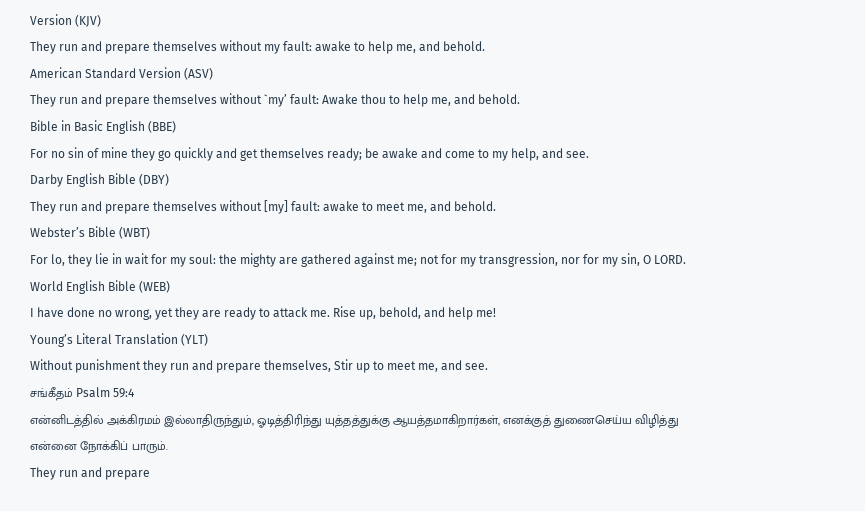Version (KJV)
They run and prepare themselves without my fault: awake to help me, and behold.
American Standard Version (ASV)
They run and prepare themselves without `my’ fault: Awake thou to help me, and behold.
Bible in Basic English (BBE)
For no sin of mine they go quickly and get themselves ready; be awake and come to my help, and see.
Darby English Bible (DBY)
They run and prepare themselves without [my] fault: awake to meet me, and behold.
Webster’s Bible (WBT)
For lo, they lie in wait for my soul: the mighty are gathered against me; not for my transgression, nor for my sin, O LORD.
World English Bible (WEB)
I have done no wrong, yet they are ready to attack me. Rise up, behold, and help me!
Young’s Literal Translation (YLT)
Without punishment they run and prepare themselves, Stir up to meet me, and see.
சங்கீதம் Psalm 59:4
என்னிடத்தில் அக்கிரமம் இல்லாதிருந்தும், ஓடித்திரிந்து யுத்தத்துக்கு ஆயத்தமாகிறார்கள், எனக்குத் துணைசெய்ய விழித்து என்னை நோக்கிப் பாரும்.
They run and prepare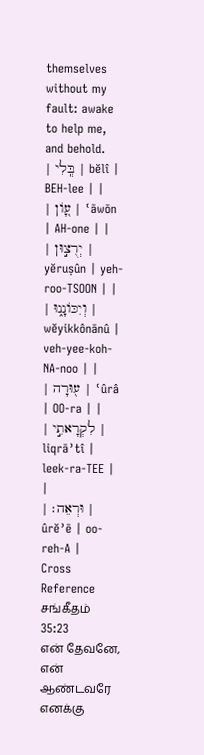themselves without my fault: awake to help me, and behold.
| בְּֽלִי | bĕlî | BEH-lee | |
| עָ֭וֹן | ʿāwōn | AH-one | |
| יְרֻצ֣וּן | yĕruṣûn | yeh-roo-TSOON | |
| וְיִכּוֹנָ֑נוּ | wĕyikkônānû | veh-yee-koh-NA-noo | |
| ע֖וּרָה | ʿûrâ | OO-ra | |
| לִקְרָאתִ֣י | liqrāʾtî | leek-ra-TEE | |
| וּרְאֵה׃ | ûrĕʾē | oo-reh-A |
Cross Reference
சங்கீதம் 35:23
என் தேவனே, என் ஆண்டவரே எனக்கு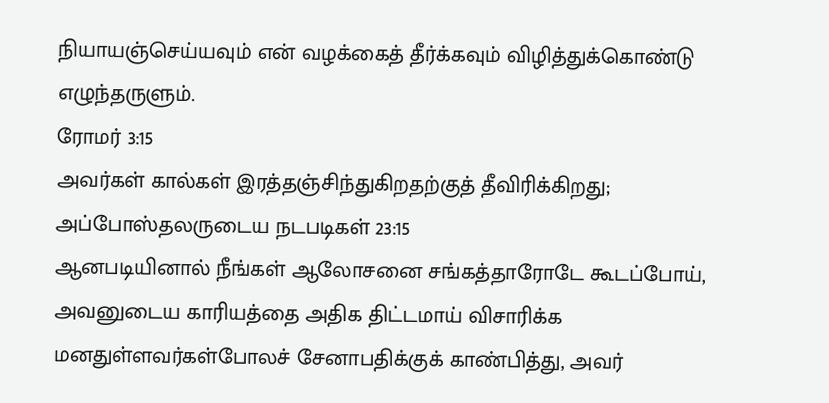நியாயஞ்செய்யவும் என் வழக்கைத் தீர்க்கவும் விழித்துக்கொண்டு எழுந்தருளும்.
ரோமர் 3:15
அவர்கள் கால்கள் இரத்தஞ்சிந்துகிறதற்குத் தீவிரிக்கிறது;
அப்போஸ்தலருடைய நடபடிகள் 23:15
ஆனபடியினால் நீங்கள் ஆலோசனை சங்கத்தாரோடே கூடப்போய், அவனுடைய காரியத்தை அதிக திட்டமாய் விசாரிக்க மனதுள்ளவர்கள்போலச் சேனாபதிக்குக் காண்பித்து, அவர்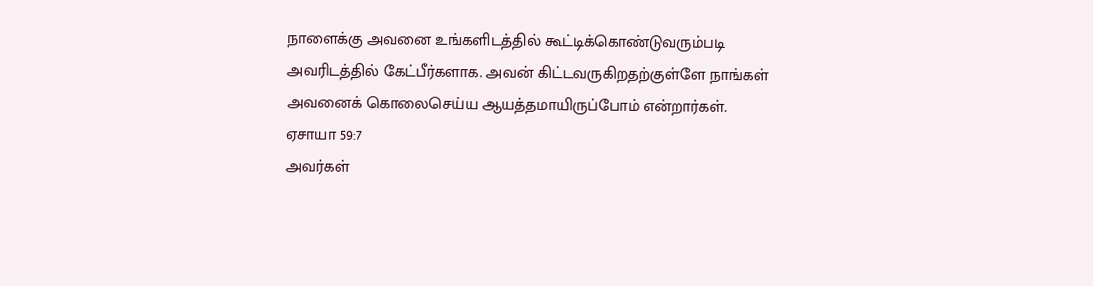நாளைக்கு அவனை உங்களிடத்தில் கூட்டிக்கொண்டுவரும்படி அவரிடத்தில் கேட்பீர்களாக. அவன் கிட்டவருகிறதற்குள்ளே நாங்கள் அவனைக் கொலைசெய்ய ஆயத்தமாயிருப்போம் என்றார்கள்.
ஏசாயா 59:7
அவர்கள்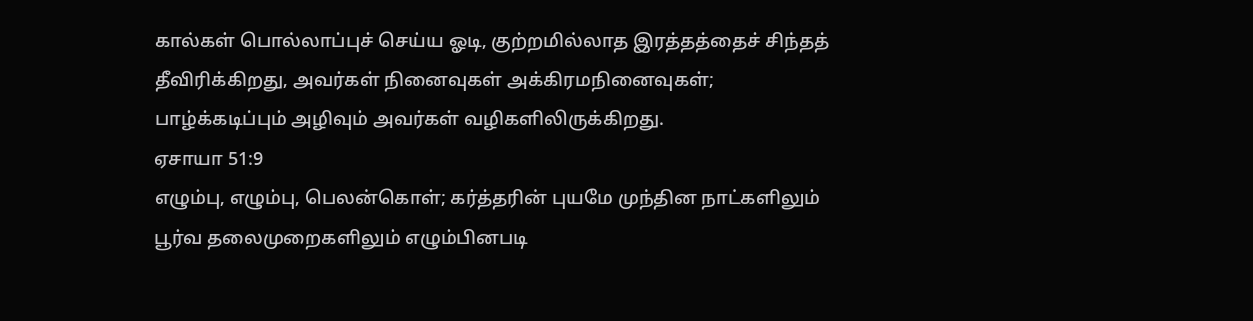கால்கள் பொல்லாப்புச் செய்ய ஓடி, குற்றமில்லாத இரத்தத்தைச் சிந்தத் தீவிரிக்கிறது, அவர்கள் நினைவுகள் அக்கிரமநினைவுகள்; பாழ்க்கடிப்பும் அழிவும் அவர்கள் வழிகளிலிருக்கிறது.
ஏசாயா 51:9
எழும்பு, எழும்பு, பெலன்கொள்; கர்த்தரின் புயமே முந்தின நாட்களிலும் பூர்வ தலைமுறைகளிலும் எழும்பினபடி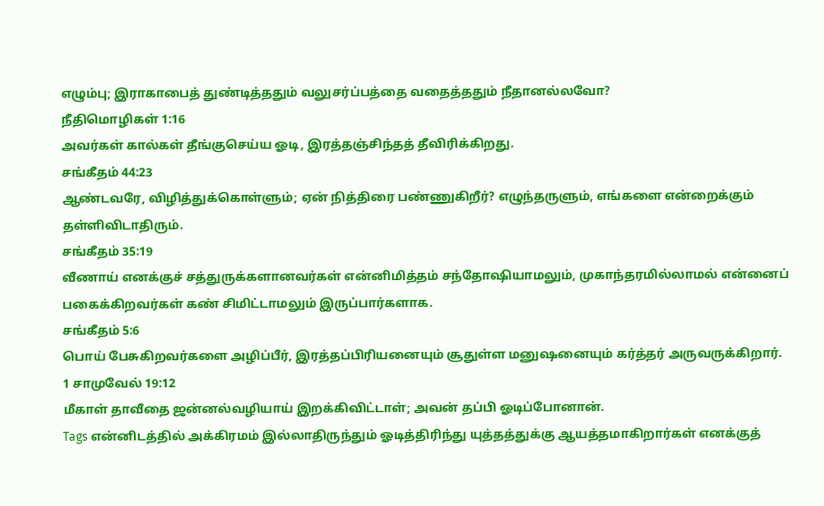எழும்பு; இராகாபைத் துண்டித்ததும் வலுசர்ப்பத்தை வதைத்ததும் நீதானல்லவோ?
நீதிமொழிகள் 1:16
அவர்கள் கால்கள் தீங்குசெய்ய ஓடி, இரத்தஞ்சிந்தத் தீவிரிக்கிறது.
சங்கீதம் 44:23
ஆண்டவரே, விழித்துக்கொள்ளும்; ஏன் நித்திரை பண்ணுகிறீர்? எழுந்தருளும், எங்களை என்றைக்கும் தள்ளிவிடாதிரும்.
சங்கீதம் 35:19
வீணாய் எனக்குச் சத்துருக்களானவர்கள் என்னிமித்தம் சந்தோஷியாமலும், முகாந்தரமில்லாமல் என்னைப் பகைக்கிறவர்கள் கண் சிமிட்டாமலும் இருப்பார்களாக.
சங்கீதம் 5:6
பொய் பேசுகிறவர்களை அழிப்பீர், இரத்தப்பிரியனையும் சூதுள்ள மனுஷனையும் கர்த்தர் அருவருக்கிறார்.
1 சாமுவேல் 19:12
மீகாள் தாவீதை ஜன்னல்வழியாய் இறக்கிவிட்டாள்; அவன் தப்பி ஓடிப்போனான்.
Tags என்னிடத்தில் அக்கிரமம் இல்லாதிருந்தும் ஓடித்திரிந்து யுத்தத்துக்கு ஆயத்தமாகிறார்கள் எனக்குத்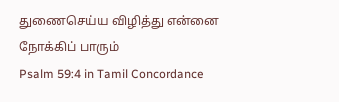துணைசெய்ய விழித்து என்னை நோக்கிப் பாரும்
Psalm 59:4 in Tamil Concordance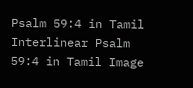Psalm 59:4 in Tamil Interlinear Psalm 59:4 in Tamil Image